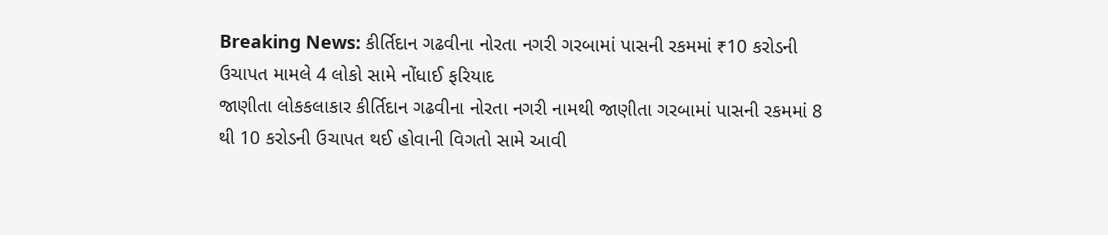Breaking News: કીર્તિદાન ગઢવીના નોરતા નગરી ગરબામાં પાસની રકમમાં ₹10 કરોડની ઉચાપત મામલે 4 લોકો સામે નોંધાઈ ફરિયાદ
જાણીતા લોકકલાકાર કીર્તિદાન ગઢવીના નોરતા નગરી નામથી જાણીતા ગરબામાં પાસની રકમમાં 8 થી 10 કરોડની ઉચાપત થઈ હોવાની વિગતો સામે આવી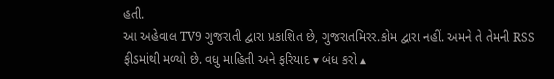હતી.
આ અહેવાલ TV9 ગુજરાતી દ્વારા પ્રકાશિત છે, ગુજરાતમિરર.કોમ દ્વારા નહીં. અમને તે તેમની RSS ફીડમાંથી મળ્યો છે. વધુ માહિતી અને ફરિયાદ ▾ બંધ કરો ▴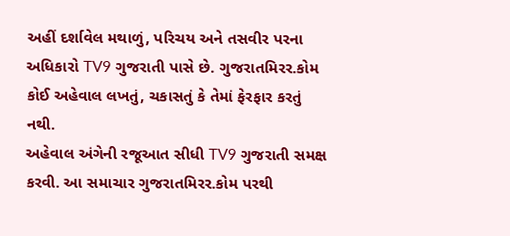અહીં દર્શાવેલ મથાળું, પરિચય અને તસવીર પરના અધિકારો TV9 ગુજરાતી પાસે છે. ગુજરાતમિરર.કોમ કોઈ અહેવાલ લખતું, ચકાસતું કે તેમાં ફેરફાર કરતું નથી.
અહેવાલ અંગેની રજૂઆત સીધી TV9 ગુજરાતી સમક્ષ કરવી. આ સમાચાર ગુજરાતમિરર.કોમ પરથી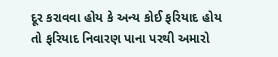દૂર કરાવવા હોય કે અન્ય કોઈ ફરિયાદ હોય તો ફરિયાદ નિવારણ પાના પરથી અમારો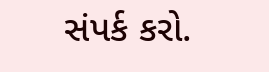સંપર્ક કરો.